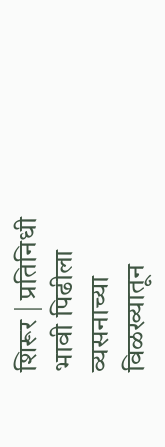शिरूर | प्रतिनिधी
भावी पिढीला व्यसनाच्या विळख्यातून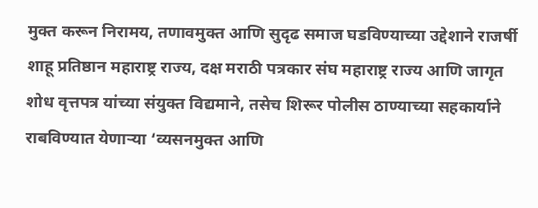मुक्त करून निरामय, तणावमुक्त आणि सुदृढ समाज घडविण्याच्या उद्देशाने राजर्षी शाहू प्रतिष्ठान महाराष्ट्र राज्य, दक्ष मराठी पत्रकार संघ महाराष्ट्र राज्य आणि जागृत शोध वृत्तपत्र यांच्या संयुक्त विद्यमाने, तसेच शिरूर पोलीस ठाण्याच्या सहकार्याने राबविण्यात येणाऱ्या ‘व्यसनमुक्त आणि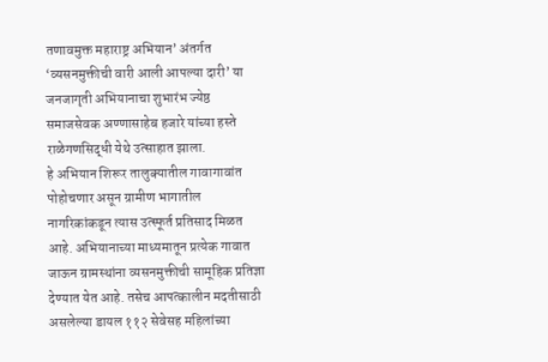तणावमुक्त महाराष्ट्र अभियान’ अंतर्गत ‘व्यसनमुक्तीची वारी आली आपल्या दारी’ या जनजागृती अभियानाचा शुभारंभ ज्येष्ठ समाजसेवक अण्णासाहेब हजारे यांच्या हस्ते राळेगणसिद्धी येथे उत्साहात झाला.
हे अभियान शिरूर तालुक्यातील गावागावांत पोहोचणार असून ग्रामीण भागातील नागरिकांकडून त्यास उत्स्फूर्त प्रतिसाद मिळत आहे. अभियानाच्या माध्यमातून प्रत्येक गावात जाऊन ग्रामस्थांना व्यसनमुक्तीची सामूहिक प्रतिज्ञा देण्यात येत आहे. तसेच आपत्कालीन मदतीसाठी असलेल्या डायल ११२ सेवेसह महिलांच्या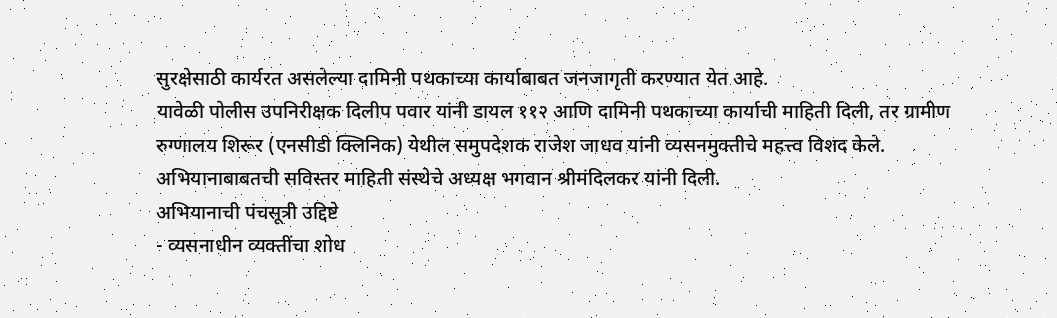सुरक्षेसाठी कार्यरत असलेल्या दामिनी पथकाच्या कार्याबाबत जनजागृती करण्यात येत आहे.
यावेळी पोलीस उपनिरीक्षक दिलीप पवार यांनी डायल ११२ आणि दामिनी पथकाच्या कार्याची माहिती दिली, तर ग्रामीण रुग्णालय शिरूर (एनसीडी क्लिनिक) येथील समुपदेशक राजेश जाधव यांनी व्यसनमुक्तीचे महत्त्व विशद केले. अभियानाबाबतची सविस्तर माहिती संस्थेचे अध्यक्ष भगवान श्रीमंदिलकर यांनी दिली.
अभियानाची पंचसूत्री उद्दिष्टे
- व्यसनाधीन व्यक्तींचा शोध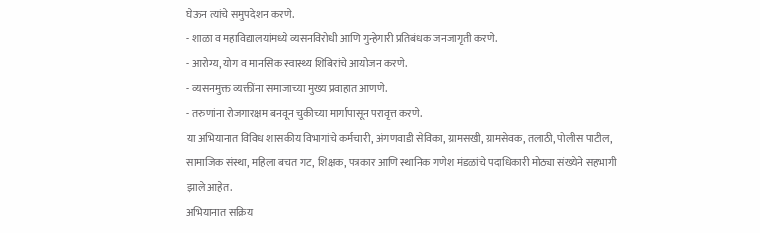घेऊन त्यांचे समुपदेशन करणे.
- शाळा व महाविद्यालयांमध्ये व्यसनविरोधी आणि गुन्हेगारी प्रतिबंधक जनजागृती करणे.
- आरोग्य, योग व मानसिक स्वास्थ्य शिबिरांचे आयोजन करणे.
- व्यसनमुक्त व्यक्तींना समाजाच्या मुख्य प्रवाहात आणणे.
- तरुणांना रोजगारक्षम बनवून चुकीच्या मार्गापासून परावृत्त करणे.
या अभियानात विविध शासकीय विभागांचे कर्मचारी, अंगणवाडी सेविका, ग्रामसखी, ग्रामसेवक, तलाठी, पोलीस पाटील, सामाजिक संस्था, महिला बचत गट, शिक्षक, पत्रकार आणि स्थानिक गणेश मंडळांचे पदाधिकारी मोठ्या संख्येने सहभागी झाले आहेत.
अभियानात सक्रिय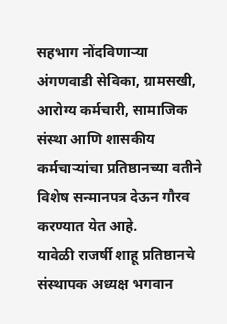सहभाग नोंदविणाऱ्या अंगणवाडी सेविका, ग्रामसखी, आरोग्य कर्मचारी, सामाजिक संस्था आणि शासकीय कर्मचाऱ्यांचा प्रतिष्ठानच्या वतीने विशेष सन्मानपत्र देऊन गौरव करण्यात येत आहे.
यावेळी राजर्षी शाहू प्रतिष्ठानचे संस्थापक अध्यक्ष भगवान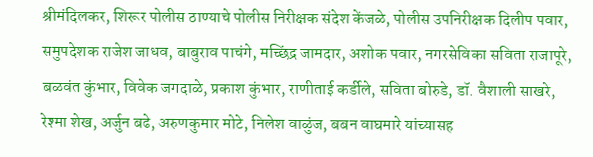श्रीमंदिलकर, शिरूर पोलीस ठाण्याचे पोलीस निरीक्षक संदेश केंजळे, पोलीस उपनिरीक्षक दिलीप पवार, समुपदेशक राजेश जाधव, बाबुराव पाचंगे, मच्छिंद्र जामदार, अशोक पवार, नगरसेविका सविता राजापूरे, बळवंत कुंभार, विवेक जगदाळे, प्रकाश कुंभार, राणीताई कर्डीले, सविता बोरुडे, डॉ. वैशाली साखरे, रेश्मा शेख, अर्जुन बढे, अरुणकुमार मोटे, निलेश वाळुंज, बबन वाघमारे यांच्यासह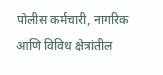पोलीस कर्मचारी, नागरिक आणि विविध क्षेत्रांतील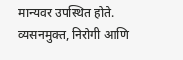मान्यवर उपस्थित होते.
व्यसनमुक्त, निरोगी आणि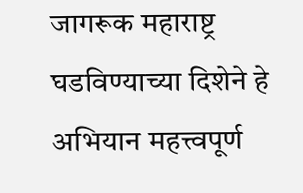जागरूक महाराष्ट्र घडविण्याच्या दिशेने हे अभियान महत्त्वपूर्ण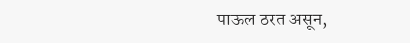पाऊल ठरत असून,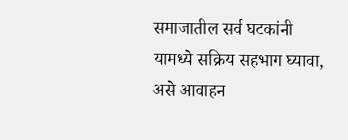समाजातील सर्व घटकांनी यामध्ये सक्रिय सहभाग घ्यावा, असे आवाहन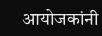आयोजकांनी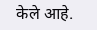केले आहे.